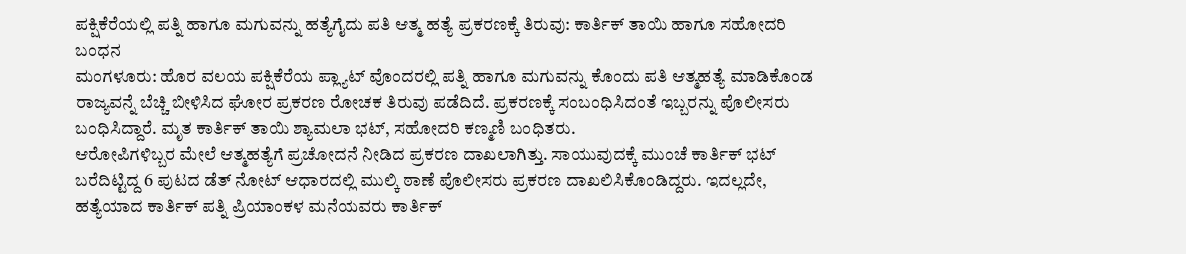ಪಕ್ಷಿಕೆರೆಯಲ್ಲಿ ಪತ್ನಿ ಹಾಗೂ ಮಗುವನ್ನು ಹತ್ಯೆಗೈದು ಪತಿ ಆತ್ಮ ಹತ್ಯೆ ಪ್ರಕರಣಕ್ಕೆ ತಿರುವು: ಕಾರ್ತಿಕ್ ತಾಯಿ ಹಾಗೂ ಸಹೋದರಿ ಬಂಧನ
ಮಂಗಳೂರು: ಹೊರ ವಲಯ ಪಕ್ಷಿಕೆರೆಯ ಪ್ಲ್ಯಾಟ್ ವೊಂದರಲ್ಲಿ ಪತ್ನಿ ಹಾಗೂ ಮಗುವನ್ನು ಕೊಂದು ಪತಿ ಆತ್ಮಹತ್ಯೆ ಮಾಡಿಕೊಂಡ ರಾಜ್ಯವನ್ನೆ ಬೆಚ್ಚಿ ಬೀಳಿಸಿದ ಘೋರ ಪ್ರಕರಣ ರೋಚಕ ತಿರುವು ಪಡೆದಿದೆ. ಪ್ರಕರಣಕ್ಕೆ ಸಂಬಂಧಿಸಿದಂತೆ ಇಬ್ಬರನ್ನು ಪೊಲೀಸರು ಬಂಧಿಸಿದ್ದಾರೆ. ಮೃತ ಕಾರ್ತಿಕ್ ತಾಯಿ ಶ್ಯಾಮಲಾ ಭಟ್, ಸಹೋದರಿ ಕಣ್ಮಣಿ ಬಂಧಿತರು.
ಆರೋಪಿಗಳಿಬ್ಬರ ಮೇಲೆ ಆತ್ಮಹತ್ಯೆಗೆ ಪ್ರಚೋದನೆ ನೀಡಿದ ಪ್ರಕರಣ ದಾಖಲಾಗಿತ್ತು. ಸಾಯುವುದಕ್ಕೆ ಮುಂಚೆ ಕಾರ್ತಿಕ್ ಭಟ್ ಬರೆದಿಟ್ಟಿದ್ದ 6 ಪುಟದ ಡೆತ್ ನೋಟ್ ಆಧಾರದಲ್ಲಿ ಮುಲ್ಕಿ ಠಾಣೆ ಪೊಲೀಸರು ಪ್ರಕರಣ ದಾಖಲಿಸಿಕೊಂಡಿದ್ದರು. ಇದಲ್ಲದೇ, ಹತ್ಯೆಯಾದ ಕಾರ್ತಿಕ್ ಪತ್ನಿ ಪ್ರಿಯಾಂಕಳ ಮನೆಯವರು ಕಾರ್ತಿಕ್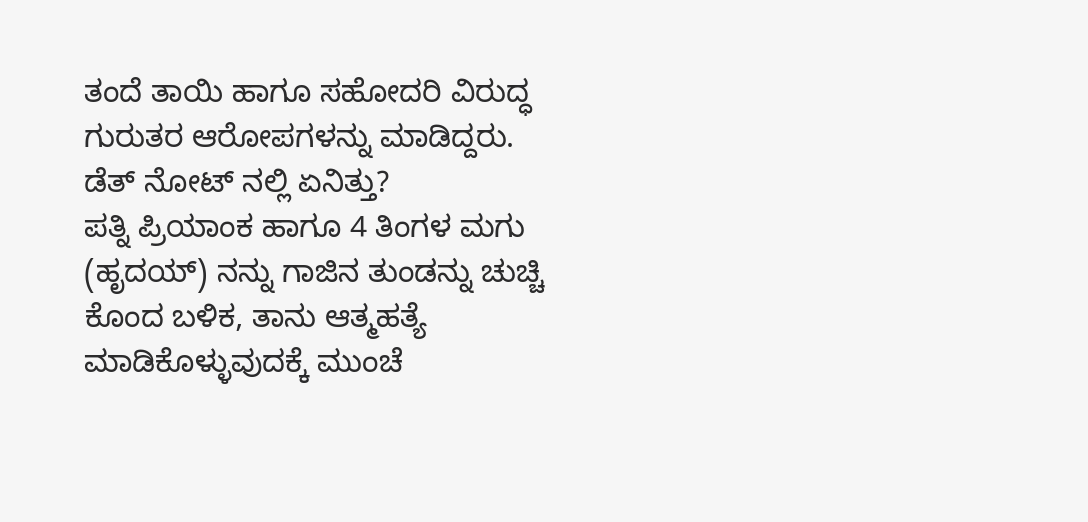ತಂದೆ ತಾಯಿ ಹಾಗೂ ಸಹೋದರಿ ವಿರುದ್ಧ ಗುರುತರ ಆರೋಪಗಳನ್ನು ಮಾಡಿದ್ದರು.
ಡೆತ್ ನೋಟ್ ನಲ್ಲಿ ಏನಿತ್ತು?
ಪತ್ನಿ ಪ್ರಿಯಾಂಕ ಹಾಗೂ 4 ತಿಂಗಳ ಮಗು (ಹೃದಯ್) ನನ್ನು ಗಾಜಿನ ತುಂಡನ್ನು ಚುಚ್ಚಿ ಕೊಂದ ಬಳಿಕ, ತಾನು ಆತ್ಮಹತ್ಯೆ ಮಾಡಿಕೊಳ್ಳುವುದಕ್ಕೆ ಮುಂಚೆ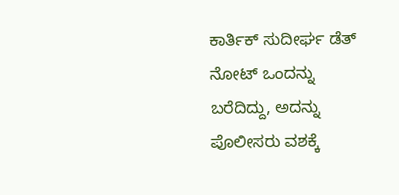ಕಾರ್ತಿಕ್ ಸುದೀರ್ಘ ಡೆತ್ ನೋಟ್ ಒಂದನ್ನು ಬರೆದಿದ್ದು, ಅದನ್ನು ಪೊಲೀಸರು ವಶಕ್ಕೆ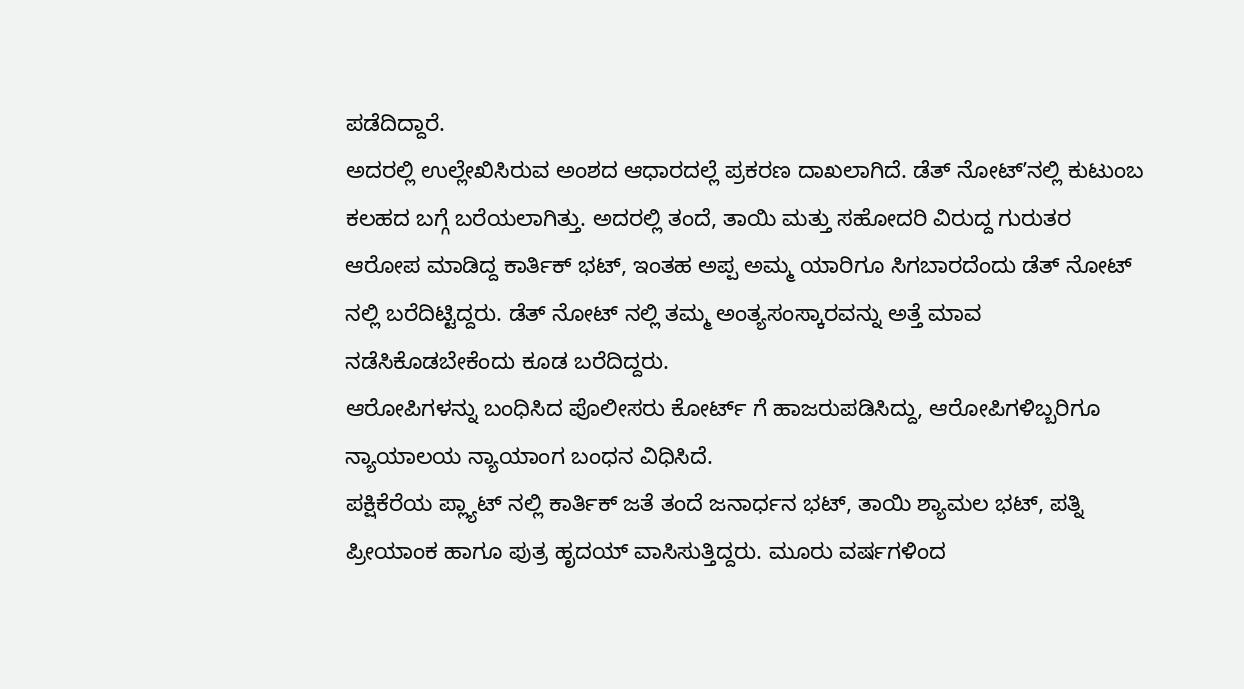ಪಡೆದಿದ್ದಾರೆ.
ಅದರಲ್ಲಿ ಉಲ್ಲೇಖಿಸಿರುವ ಅಂಶದ ಆಧಾರದಲ್ಲೆ ಪ್ರಕರಣ ದಾಖಲಾಗಿದೆ. ಡೆತ್ ನೋಟ್ʼನಲ್ಲಿ ಕುಟುಂಬ ಕಲಹದ ಬಗ್ಗೆ ಬರೆಯಲಾಗಿತ್ತು. ಅದರಲ್ಲಿ ತಂದೆ, ತಾಯಿ ಮತ್ತು ಸಹೋದರಿ ವಿರುದ್ದ ಗುರುತರ ಆರೋಪ ಮಾಡಿದ್ದ ಕಾರ್ತಿಕ್ ಭಟ್, ಇಂತಹ ಅಪ್ಪ ಅಮ್ಮ ಯಾರಿಗೂ ಸಿಗಬಾರದೆಂದು ಡೆತ್ ನೋಟ್ ನಲ್ಲಿ ಬರೆದಿಟ್ಟಿದ್ದರು. ಡೆತ್ ನೋಟ್ ನಲ್ಲಿ ತಮ್ಮ ಅಂತ್ಯಸಂಸ್ಕಾರವನ್ನು ಅತ್ತೆ ಮಾವ ನಡೆಸಿಕೊಡಬೇಕೆಂದು ಕೂಡ ಬರೆದಿದ್ದರು.
ಆರೋಪಿಗಳನ್ನು ಬಂಧಿಸಿದ ಪೊಲೀಸರು ಕೋರ್ಟ್ ಗೆ ಹಾಜರುಪಡಿಸಿದ್ದು, ಆರೋಪಿಗಳಿಬ್ಬರಿಗೂ ನ್ಯಾಯಾಲಯ ನ್ಯಾಯಾಂಗ ಬಂಧನ ವಿಧಿಸಿದೆ.
ಪಕ್ಷಿಕೆರೆಯ ಪ್ಲ್ಯಾಟ್ ನಲ್ಲಿ ಕಾರ್ತಿಕ್ ಜತೆ ತಂದೆ ಜನಾರ್ಧನ ಭಟ್, ತಾಯಿ ಶ್ಯಾಮಲ ಭಟ್, ಪತ್ನಿ ಪ್ರೀಯಾಂಕ ಹಾಗೂ ಪುತ್ರ ಹೃದಯ್ ವಾಸಿಸುತ್ತಿದ್ದರು. ಮೂರು ವರ್ಷಗಳಿಂದ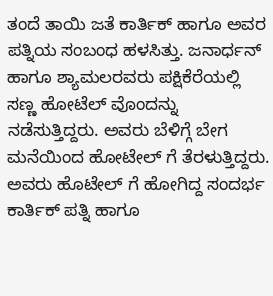ತಂದೆ ತಾಯಿ ಜತೆ ಕಾರ್ತಿಕ್ ಹಾಗೂ ಅವರ ಪತ್ನಿಯ ಸಂಬಂಧ ಹಳಸಿತ್ತು. ಜನಾರ್ಧನ್ ಹಾಗೂ ಶ್ಯಾಮಲರವರು ಪಕ್ಷಿಕೆರೆಯಲ್ಲಿ ಸಣ್ಣ ಹೋಟೆಲ್ ವೊಂದನ್ನು ನಡೆಸುತ್ತಿದ್ದರು. ಅವರು ಬೆಳಿಗ್ಗೆ ಬೇಗ ಮನೆಯಿಂದ ಹೋಟೇಲ್ ಗೆ ತೆರಳುತ್ತಿದ್ದರು. ಅವರು ಹೊಟೇಲ್ ಗೆ ಹೋಗಿದ್ದ ಸಂದರ್ಭ ಕಾರ್ತಿಕ್ ಪತ್ನಿ ಹಾಗೂ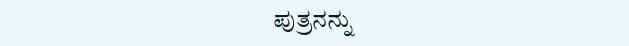ಪುತ್ರನನ್ನು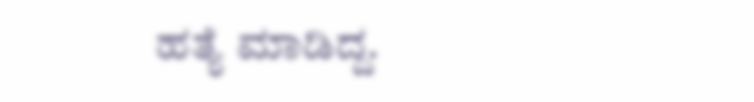ಹತ್ಯೆ ಮಾಡಿದ್ದ.